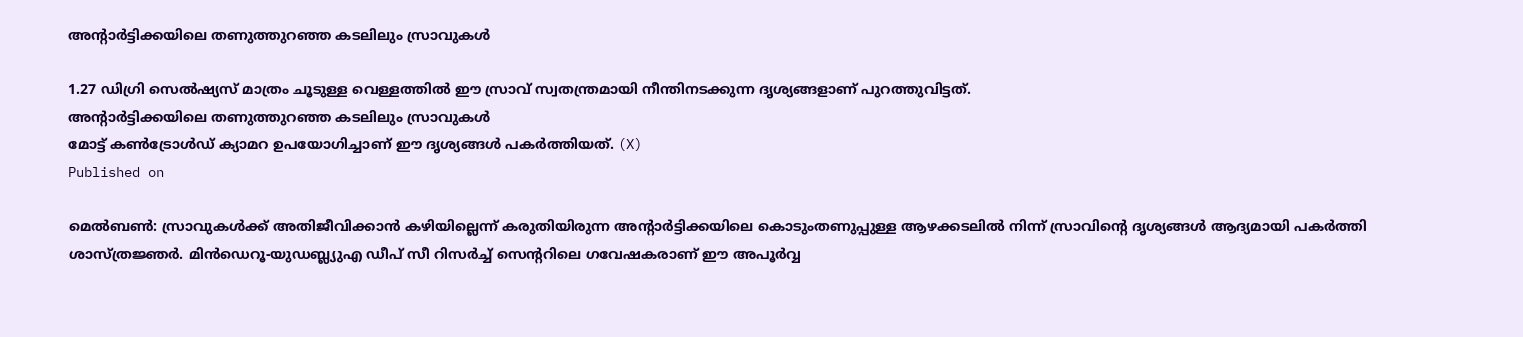അന്റാർട്ടിക്കയിലെ തണുത്തുറഞ്ഞ കടലിലും സ്രാവുകൾ

1.27 ഡിഗ്രി സെൽഷ്യസ് മാത്രം ചൂടുള്ള വെള്ളത്തിൽ ഈ സ്രാവ് സ്വതന്ത്രമായി നീന്തിനടക്കുന്ന ദൃശ്യങ്ങളാണ് പുറത്തുവിട്ടത്.
അന്റാർട്ടിക്കയിലെ തണുത്തുറഞ്ഞ കടലിലും സ്രാവുകൾ
മോട്ട് കൺട്രോൾഡ് ക്യാമറ ഉപയോഗിച്ചാണ് ഈ ദൃശ്യങ്ങൾ പകർത്തിയത്. (X)
Published on

മെൽബൺ: സ്രാവുകൾക്ക് അതിജീവിക്കാൻ കഴിയില്ലെന്ന് കരുതിയിരുന്ന അന്റാർട്ടിക്കയിലെ കൊടുംതണുപ്പുള്ള ആഴക്കടലിൽ നിന്ന് സ്രാവിന്റെ ദൃശ്യങ്ങൾ ആദ്യമായി പകർത്തി ശാസ്ത്രജ്ഞർ. മിൻഡെറൂ-യുഡബ്ല്യുഎ ഡീപ് സീ റിസർച്ച് സെന്ററിലെ ഗവേഷകരാണ് ഈ അപൂർവ്വ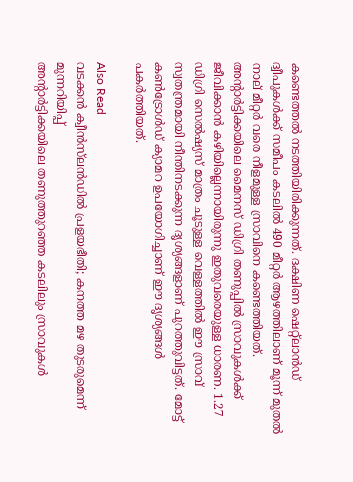കണ്ടെത്തൽ നടത്തിയിരിക്കുന്നത്. ദക്ഷിണ ഷെറ്റ്‌ലാൻഡ് ദ്വീപുകൾക്ക് സമീപം കടലിൽ 490 മീറ്റർ ആഴത്തിലാണ് മൂന്ന് മുതൽ നാല് മീറ്റർ വരെ നീളമുള്ള സ്രാവിനെ കണ്ടെത്തിയത്. അന്റാർട്ടിക്കയിലെ മൈനസ് ഡിഗ്രി തണുപ്പിൽ സ്രാവുകൾക്ക് ജീവിക്കാൻ കഴിയില്ലെന്നായിരുന്നു ഇതുവരെയുള്ള ധാരണ. 1.27 ഡിഗ്രി സെൽഷ്യസ് മാത്രം ചൂടുള്ള വെള്ളത്തിൽ ഈ സ്രാവ് സ്വതന്ത്രമായി നീന്തിനടക്കുന്ന ദൃശ്യങ്ങളാണ് പുറത്തുവിട്ടത്. മോട്ട് കൺട്രോൾഡ് ക്യാമറ ഉപയോഗിച്ചാണ് ഈ ദൃശ്യങ്ങൾ പകർത്തിയത്.

Also Read
വടക്കൻ ക്വീൻസ്‌ലൻഡിൽ പ്രളയഭീതി; കനത്ത മഴ തുടരുമെന്ന് മുന്നറിയിപ്പ്
അന്റാർട്ടിക്കയിലെ തണുത്തുറഞ്ഞ കടലിലും സ്രാവുകൾ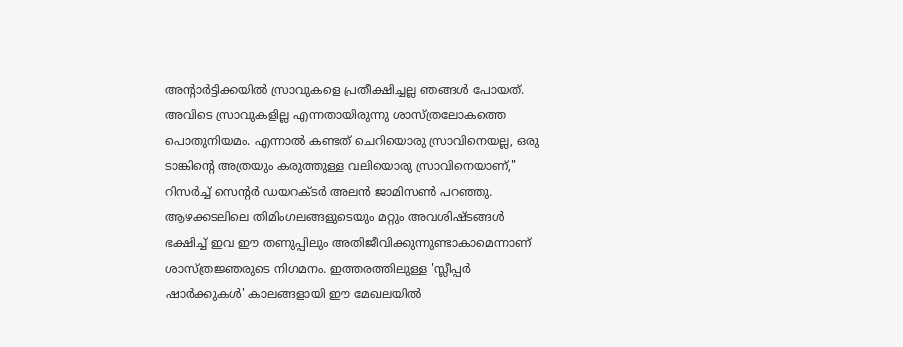അന്റാർട്ടിക്കയിൽ സ്രാവുകളെ പ്രതീക്ഷിച്ചല്ല ഞങ്ങൾ പോയത്. അവിടെ സ്രാവുകളില്ല എന്നതായിരുന്നു ശാസ്ത്രലോകത്തെ പൊതുനിയമം. എന്നാൽ കണ്ടത് ചെറിയൊരു സ്രാവിനെയല്ല, ഒരു ടാങ്കിന്റെ അത്രയും കരുത്തുള്ള വലിയൊരു സ്രാവിനെയാണ്," റിസർച്ച് സെന്റർ ഡയറക്ടർ അലൻ ജാമിസൺ പറഞ്ഞു. ആഴക്കടലിലെ തിമിംഗലങ്ങളുടെയും മറ്റും അവശിഷ്ടങ്ങൾ ഭക്ഷിച്ച് ഇവ ഈ തണുപ്പിലും അതിജീവിക്കുന്നുണ്ടാകാമെന്നാണ് ശാസ്ത്രജ്ഞരുടെ നിഗമനം. ഇത്തരത്തിലുള്ള 'സ്ലീപ്പർ ഷാർക്കുകൾ' കാലങ്ങളായി ഈ മേഖലയിൽ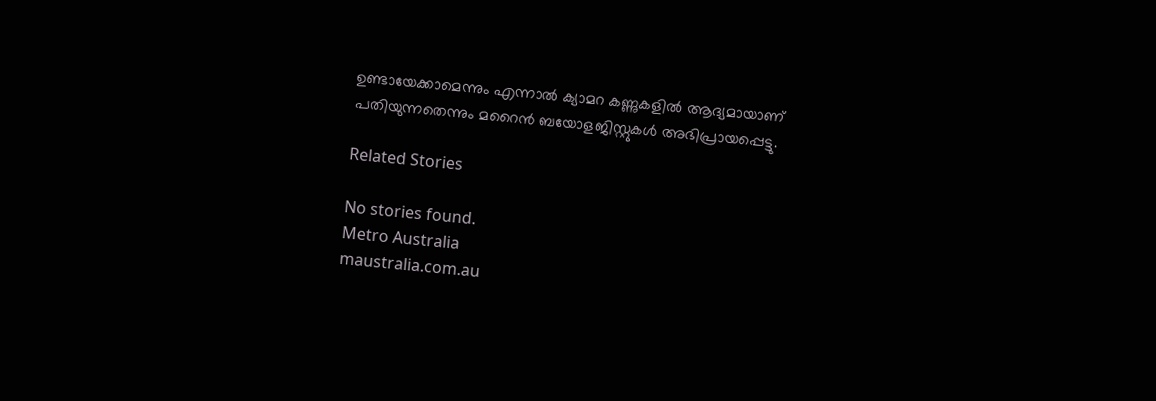ഉണ്ടായേക്കാമെന്നും എന്നാൽ ക്യാമറ കണ്ണുകളിൽ ആദ്യമായാണ് പതിയുന്നതെന്നും മറൈൻ ബയോളജിസ്റ്റുകൾ അഭിപ്രായപ്പെട്ടു.

Related Stories

No stories found.
Metro Australia
maustralia.com.au